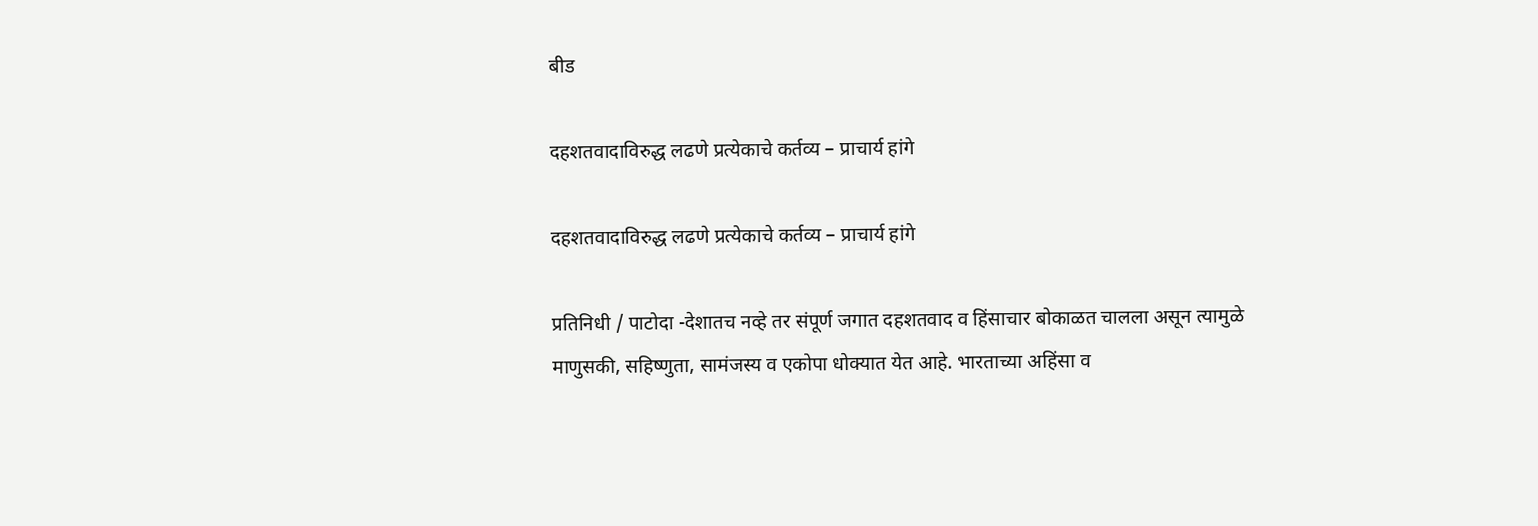बीड

दहशतवादाविरुद्ध लढणे प्रत्येकाचे कर्तव्य – प्राचार्य हांगे

दहशतवादाविरुद्ध लढणे प्रत्येकाचे कर्तव्य – प्राचार्य हांगे

प्रतिनिधी / पाटोदा -देशातच नव्हे तर संपूर्ण जगात दहशतवाद व हिंसाचार बोकाळत चालला असून त्यामुळे माणुसकी, सहिष्णुता, सामंजस्य व एकोपा धोक्यात येत आहे. भारताच्या अहिंसा व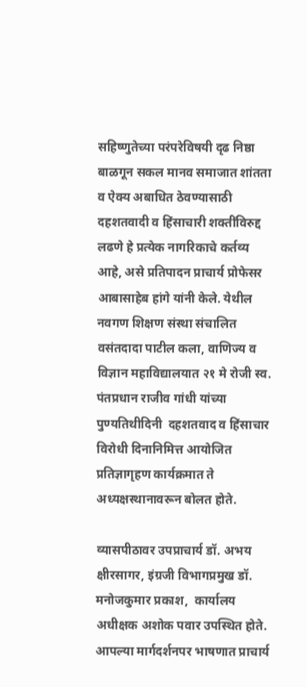सहिष्णुतेच्या परंपरेविषयी दृढ निष्ठा बाळगून सकल मानव समाजात शांतता व ऐक्य अबाधित ठेवण्यासाठी दहशतवादी व हिंसाचारी शक्तींविरुद्द लढणे हे प्रत्येक नागरिकाचे कर्तव्य आहे, असे प्रतिपादन प्राचार्य प्रोफेसर आबासाहेब हांगे यांनी केले. येथील नवगण शिक्षण संस्था संचालित वसंतदादा पाटील कला, वाणिज्य व विज्ञान महाविद्यालयात २१ मे रोजी स्व. पंतप्रधान राजीव गांधी यांच्या पुण्यतिथीदिनी  दहशतवाद व हिंसाचार विरोधी दिनानिमित्त आयोजित प्रतिज्ञागृहण कार्यक्रमात ते अध्यक्षस्थानावरून बोलत होते.

व्यासपीठावर उपप्राचार्य डॉ. अभय क्षीरसागर, इंग्रजी विभागप्रमुख डॉ. मनोजकुमार प्रकाश,  कार्यालय अधीक्षक अशोक पवार उपस्थित होते. आपल्या मार्गदर्शनपर भाषणात प्राचार्य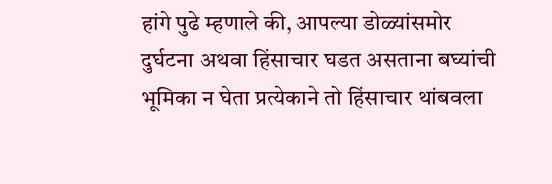हांगे पुढे म्हणाले की, आपल्या डोळ्यांसमोर दुर्घटना अथवा हिंसाचार घडत असताना बघ्यांची भूमिका न घेता प्रत्येकाने तो हिंसाचार थांबवला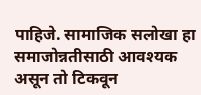पाहिजे. सामाजिक सलोखा हा समाजोन्नतीसाठी आवश्यक असून तो टिकवून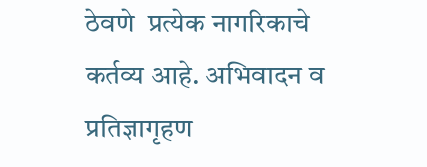ठेवणे  प्रत्येक नागरिकाचे कर्तव्य आहे. अभिवादन व प्रतिज्ञागृहण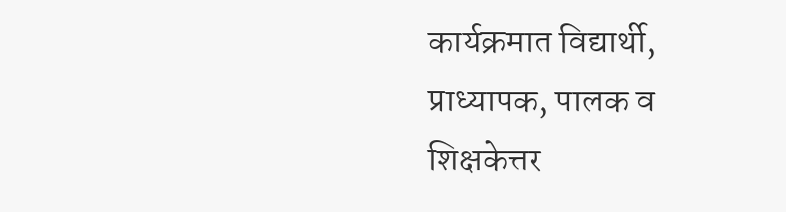कार्यक्रमात विद्यार्थी, प्राध्यापक, पालक व शिक्षकेत्तर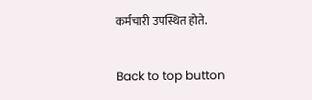कर्मचारी उपस्थित होते.

Back to top button